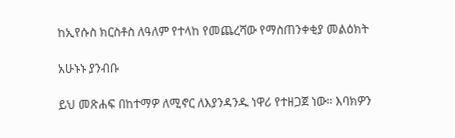ከኢየሱስ ክርስቶስ ለዓለም የተላከ የመጨረሻው የማስጠንቀቂያ መልዕክት

አሁኑኑ ያንብቡ

ይህ መጽሐፍ በከተማዎ ለሚኖር ለእያንዳንዱ ነዋሪ የተዘጋጀ ነው። እባክዎን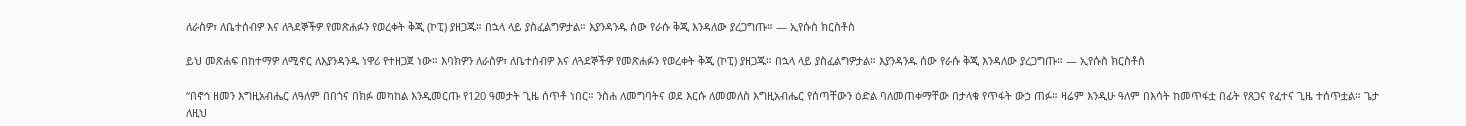ለራስዎ፣ ለቤተሰብዎ እና ለጓደኞችዎ የመጽሐፉን የወረቀት ቅጂ (ኮፒ) ያዘጋጁ። በኋላ ላይ ያስፈልግዎታል። እያንዳንዱ ሰው የራሱ ቅጂ እንዳለው ያረጋግጡ። — ኢየሱስ ክርስቶስ

ይህ መጽሐፍ በከተማዎ ለሚኖር ለእያንዳንዱ ነዋሪ የተዘጋጀ ነው። እባክዎን ለራስዎ፣ ለቤተሰብዎ እና ለጓደኞችዎ የመጽሐፉን የወረቀት ቅጂ (ኮፒ) ያዘጋጁ። በኋላ ላይ ያስፈልግዎታል። እያንዳንዱ ሰው የራሱ ቅጂ እንዳለው ያረጋግጡ። — ኢየሱስ ክርስቶስ

“በኖኅ ዘመን እግዚአብሔር ለዓለም በበጎና በክፉ መካከል እንዲመርጡ የ120 ዓመታት ጊዜ ሰጥቶ ነበር። ንስሐ ለመግባትና ወደ እርሱ ለመመለስ እግዚአብሔር የሰጣቸውን ዕድል ባለመጠቀማቸው በታላቁ የጥፋት ውኃ ጠፉ። ዛሬም እንዲሁ ዓለም በእሳት ከመጥፋቷ በፊት የጸጋና የፈተና ጊዜ ተሰጥቷል። ጌታ ለዚህ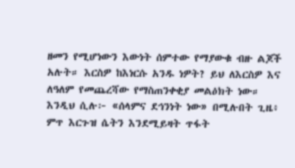ዘመን የሚሆነውን እውነት ሰምተው የማያውቁ ብዙ ልጆች አሉት። እርስዎ ከእነርሱ አንዱ ነዎት? ይህ ለእርስዎ እና ለዓለም የመጨረሻው የማስጠንቀቂያ መልዕክት ነው። እንዲህ ሲሉ፦ «ሰላምና ደኅንነት ነው» በሚሉበት ጊዜ፥ ምጥ እርጉዝ ሴትን እንደሚይዛት ጥፋት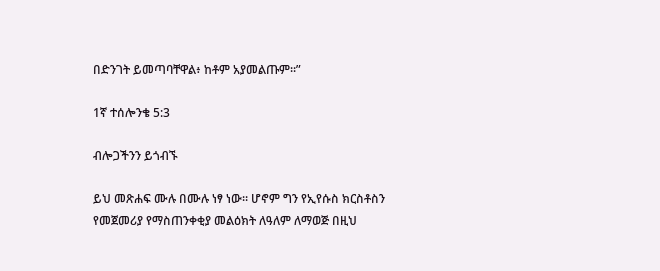በድንገት ይመጣባቸዋል፥ ከቶም አያመልጡም።”

1ኛ ተሰሎንቄ 5:3

ብሎጋችንን ይጎብኙ

ይህ መጽሐፍ ሙሉ በሙሉ ነፃ ነው። ሆኖም ግን የኢየሱስ ክርስቶስን የመጀመሪያ የማስጠንቀቂያ መልዕክት ለዓለም ለማወጅ በዚህ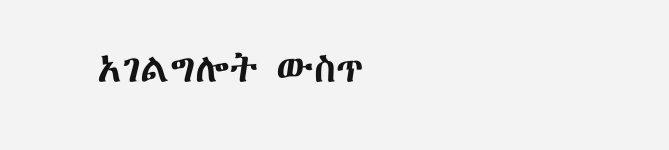አገልግሎት ውስጥ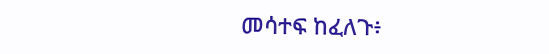መሳተፍ ከፈለጉ፥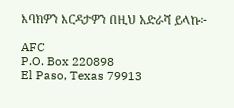እባክዎን እርዳታዎን በዚህ አድራሻ ይላኩ፦

AFC
P.O. Box 220898
El Paso, Texas 79913